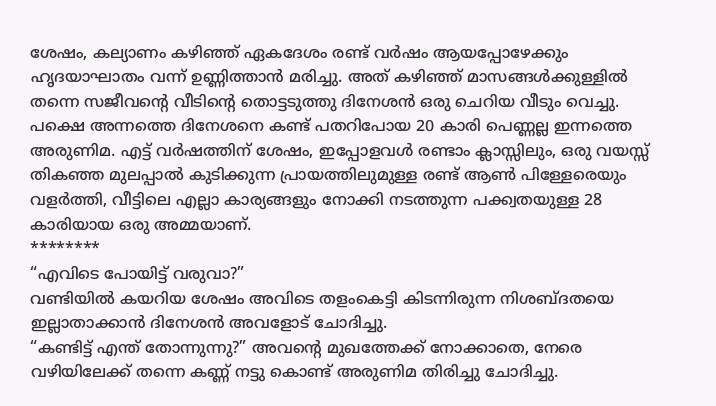ശേഷം, കല്യാണം കഴിഞ്ഞ് ഏകദേശം രണ്ട് വർഷം ആയപ്പോഴേക്കും ഹൃദയാഘാതം വന്ന് ഉണ്ണിത്താൻ മരിച്ചു. അത് കഴിഞ്ഞ് മാസങ്ങൾക്കുള്ളിൽ തന്നെ സജീവന്റെ വീടിന്റെ തൊട്ടടുത്തു ദിനേശൻ ഒരു ചെറിയ വീടും വെച്ചു.
പക്ഷെ അന്നത്തെ ദിനേശനെ കണ്ട് പതറിപോയ 20 കാരി പെണ്ണല്ല ഇന്നത്തെ അരുണിമ. എട്ട് വർഷത്തിന് ശേഷം, ഇപ്പോളവൾ രണ്ടാം ക്ലാസ്സിലും, ഒരു വയസ്സ് തികഞ്ഞ മുലപ്പാൽ കുടിക്കുന്ന പ്രായത്തിലുമുള്ള രണ്ട് ആൺ പിള്ളേരെയും വളർത്തി, വീട്ടിലെ എല്ലാ കാര്യങ്ങളും നോക്കി നടത്തുന്ന പക്ക്വതയുള്ള 28 കാരിയായ ഒരു അമ്മയാണ്.
********
“എവിടെ പോയിട്ട് വരുവാ?”
വണ്ടിയിൽ കയറിയ ശേഷം അവിടെ തളംകെട്ടി കിടന്നിരുന്ന നിശബ്ദതയെ ഇല്ലാതാക്കാൻ ദിനേശൻ അവളോട് ചോദിച്ചു.
“കണ്ടിട്ട് എന്ത് തോന്നുന്നു?” അവന്റെ മുഖത്തേക്ക് നോക്കാതെ, നേരെ വഴിയിലേക്ക് തന്നെ കണ്ണ് നട്ടു കൊണ്ട് അരുണിമ തിരിച്ചു ചോദിച്ചു.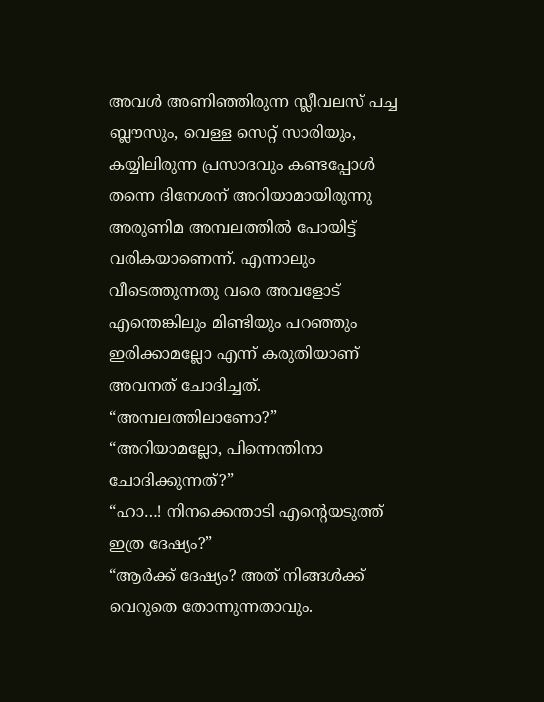അവൾ അണിഞ്ഞിരുന്ന സ്ലീവലസ് പച്ച ബ്ലൗസും, വെള്ള സെറ്റ് സാരിയും, കയ്യിലിരുന്ന പ്രസാദവും കണ്ടപ്പോൾ തന്നെ ദിനേശന് അറിയാമായിരുന്നു അരുണിമ അമ്പലത്തിൽ പോയിട്ട് വരികയാണെന്ന്. എന്നാലും വീടെത്തുന്നതു വരെ അവളോട് എന്തെങ്കിലും മിണ്ടിയും പറഞ്ഞും ഇരിക്കാമല്ലോ എന്ന് കരുതിയാണ് അവനത് ചോദിച്ചത്.
“അമ്പലത്തിലാണോ?”
“അറിയാമല്ലോ, പിന്നെന്തിനാ ചോദിക്കുന്നത്?”
“ഹാ…! നിനക്കെന്താടി എന്റെയടുത്ത് ഇത്ര ദേഷ്യം?”
“ആർക്ക് ദേഷ്യം? അത് നിങ്ങൾക്ക് വെറുതെ തോന്നുന്നതാവും.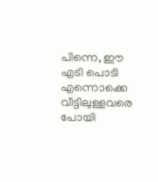പിന്നെ, ഈ എടി പൊടി എന്നൊക്കെ വീട്ടിലുള്ളവരെ പോയി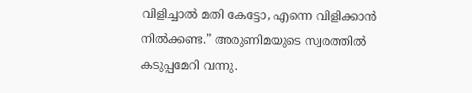വിളിച്ചാൽ മതി കേട്ടോ, എന്നെ വിളിക്കാൻ നിൽക്കണ്ട.” അരുണിമയുടെ സ്വരത്തിൽ കടുപ്പമേറി വന്നു.